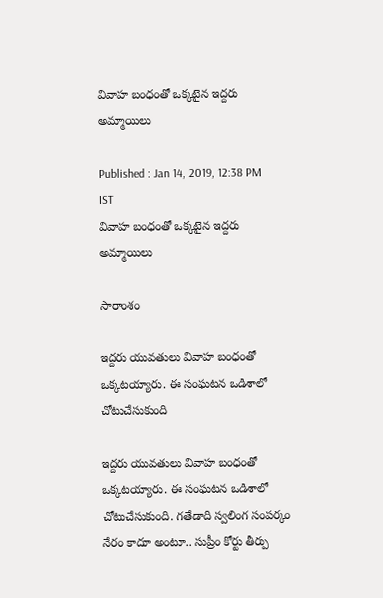వివాహ బంధంతో ఒక్కటైన ఇద్దరు అమ్మాయిలు

Published : Jan 14, 2019, 12:38 PM IST
వివాహ బంధంతో ఒక్కటైన ఇద్దరు అమ్మాయిలు

సారాంశం

ఇద్దరు యువతులు వివాహ బంధంతో ఒక్కటయ్యారు. ఈ సంఘటన ఒడిశాలో చోటుచేసుకుంది

ఇద్దరు యువతులు వివాహ బంధంతో ఒక్కటయ్యారు. ఈ సంఘటన ఒడిశాలో చోటుచేసుకుంది. గతేడాది స్వలింగ సంపర్కం నేరం కాదూ అంటూ.. సుప్రీం కోర్టు తీర్పు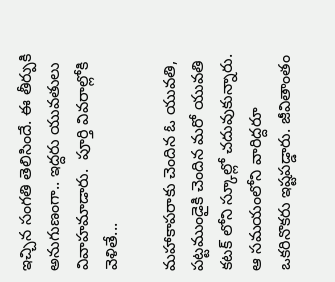ఇచ్చిన సంగతి తెలిసిందే. ఈ తీర్పుకి అనుగుణంగా.. ఇద్దరు యువతులు వివాహమాడారు.  పూర్తి వివరాల్లోకి వెళితే...

మహాకాపరాకు చెందిన ఓ యువతి, పట్టముండైకి చెందిన మరో యువతి కటక్ లోని స్కూల్లో చదువుకున్నారు. ఆ సమయంలోని వారిద్దరూ ఒకరినొకరు ఇష్టపడ్డారు. జీవితాంతం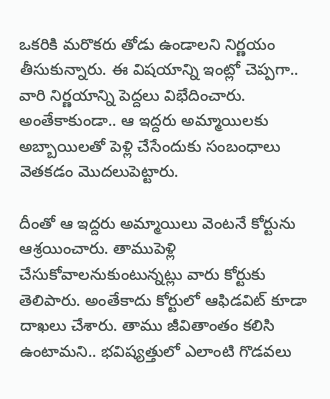ఒకరికి మరొకరు తోడు ఉండాలని నిర్ణయం తీసుకున్నారు. ఈ విషయాన్ని ఇంట్లో చెప్పగా.. వారి నిర్ణయాన్ని పెద్దలు విభేదించారు. అంతేకాకుండా.. ఆ ఇద్దరు అమ్మాయిలకు అబ్బాయిలతో పెళ్లి చేసేందుకు సంబంధాలు వెతకడం మొదలుపెట్టారు.

దీంతో ఆ ఇద్దరు అమ్మాయిలు వెంటనే కోర్టును ఆశ్రయించారు. తాముపెళ్లి చేసుకోవాలనుకుంటున్నట్లు వారు కోర్టుకు తెలిపారు. అంతేకాదు కోర్టులో ఆఫిడవిట్ కూడా దాఖలు చేశారు. తాము జీవితాంతం కలిసి ఉంటామని.. భవిష్యత్తులో ఎలాంటి గొడవలు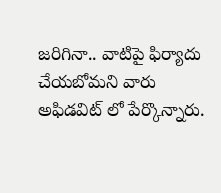జరిగినా.. వాటిపై ఫిర్యాదు చేయబోమని వారు అఫిడవిట్ లో పేర్కొన్నారు.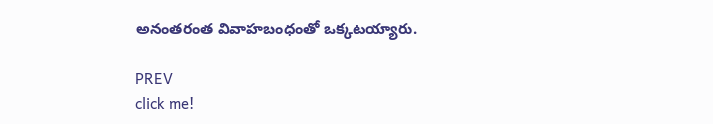అనంతరంత వివాహబంధంతో ఒక్కటయ్యారు.

PREV
click me!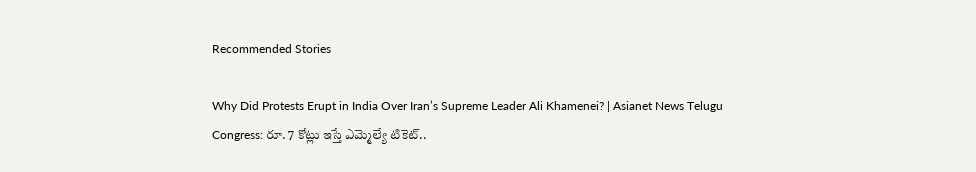Recommended Stories

Why Did Protests Erupt in India Over Iran’s Supreme Leader Ali Khamenei? | Asianet News Telugu
Congress: రూ. 7 కోట్లు ఇస్తే ఎమ్మెల్యే టికెట్..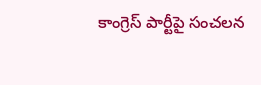కాంగ్రెస్ పార్టీపై సంచ‌ల‌న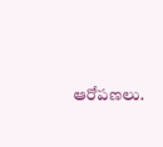ఆరోప‌ణ‌లు.